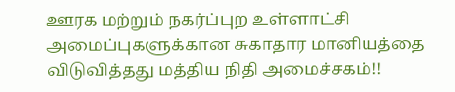ஊரக மற்றும் நகர்ப்புற உள்ளாட்சி அமைப்புகளுக்கான சுகாதார மானியத்தை விடுவித்தது மத்திய நிதி அமைச்சகம்!!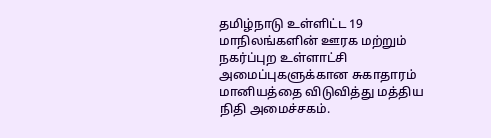தமிழ்நாடு உள்ளிட்ட 19 மாநிலங்களின் ஊரக மற்றும் நகர்ப்புற உள்ளாட்சி அமைப்புகளுக்கான சுகாதாரம் மானியத்தை விடுவித்து மத்திய நிதி அமைச்சகம்.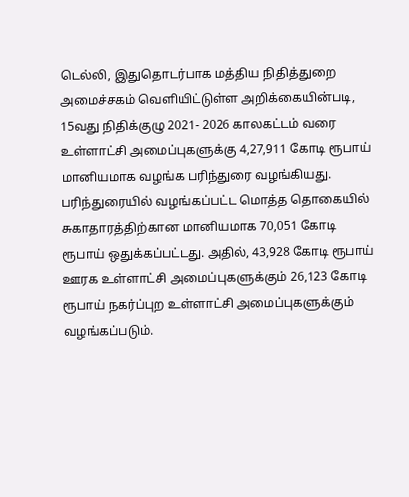டெல்லி, இதுதொடர்பாக மத்திய நிதித்துறை அமைச்சகம் வெளியிட்டுள்ள அறிக்கையின்படி, 15வது நிதிக்குழு 2021- 2026 காலகட்டம் வரை உள்ளாட்சி அமைப்புகளுக்கு 4,27,911 கோடி ரூபாய் மானியமாக வழங்க பரிந்துரை வழங்கியது. பரிந்துரையில் வழங்கப்பட்ட மொத்த தொகையில் சுகாதாரத்திற்கான மானியமாக 70,051 கோடி ரூபாய் ஒதுக்கப்பட்டது. அதில், 43,928 கோடி ரூபாய் ஊரக உள்ளாட்சி அமைப்புகளுக்கும் 26,123 கோடி ரூபாய் நகர்ப்புற உள்ளாட்சி அமைப்புகளுக்கும் வழங்கப்படும்.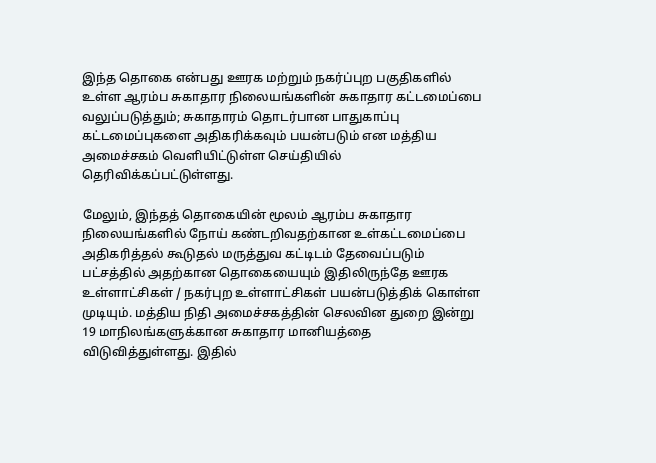இந்த தொகை என்பது ஊரக மற்றும் நகர்ப்புற பகுதிகளில் உள்ள ஆரம்ப சுகாதார நிலையங்களின் சுகாதார கட்டமைப்பை வலுப்படுத்தும்; சுகாதாரம் தொடர்பான பாதுகாப்பு கட்டமைப்புகளை அதிகரிக்கவும் பயன்படும் என மத்திய அமைச்சகம் வெளியிட்டுள்ள செய்தியில் தெரிவிக்கப்பட்டுள்ளது.

மேலும், இந்தத் தொகையின் மூலம் ஆரம்ப சுகாதார நிலையங்களில் நோய் கண்டறிவதற்கான உள்கட்டமைப்பை அதிகரித்தல் கூடுதல் மருத்துவ கட்டிடம் தேவைப்படும் பட்சத்தில் அதற்கான தொகையையும் இதிலிருந்தே ஊரக உள்ளாட்சிகள் / நகர்புற உள்ளாட்சிகள் பயன்படுத்திக் கொள்ள முடியும். மத்திய நிதி அமைச்சகத்தின் செலவின துறை இன்று 19 மாநிலங்களுக்கான சுகாதார மானியத்தை விடுவித்துள்ளது. இதில்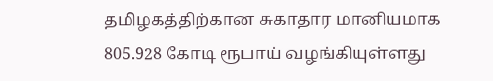தமிழகத்திற்கான சுகாதார மானியமாக 805.928 கோடி ரூபாய் வழங்கியுள்ளது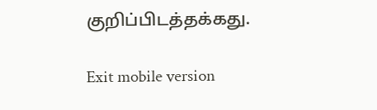குறிப்பிடத்தக்கது.

Exit mobile version